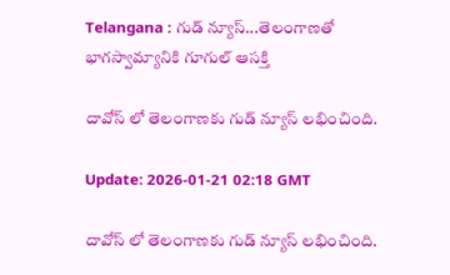Telangana : గుడ్ న్యూస్...తెలంగాణతో భాగస్వామ్యానికి గూగుల్ ఆసక్తి

దావోస్ లో తెలంగాణకు గుడ్ న్యూస్ లభించింది.

Update: 2026-01-21 02:18 GMT

దావోస్ లో తెలంగాణకు గుడ్ న్యూస్ లభించింది.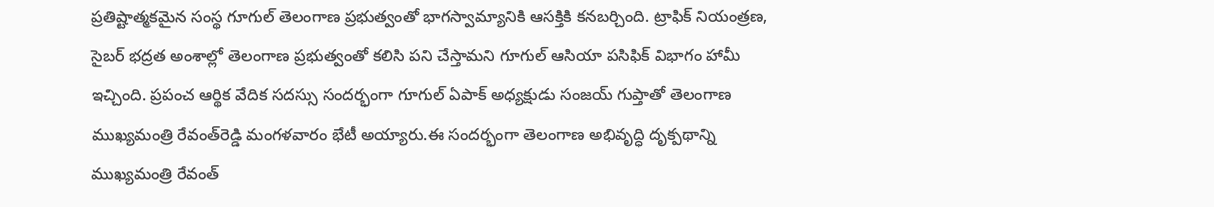ప్రతిష్టాత్మకమైన సంస్థ గూగుల్ తెలంగాణ ప్రభుత్వంతో భాగస్వామ్యానికి ఆసక్తికి కనబర్చింది. ట్రాఫిక్ నియంత్రణ, సైబర్‌ భద్రత అంశాల్లో తెలంగాణ ప్రభుత్వంతో కలిసి పని చేస్తామని గూగుల్ ఆసియా పసిఫిక్‌ విభాగం హామీ ఇచ్చింది. ప్రపంచ ఆర్థిక వేదిక సదస్సు సందర్భంగా గూగుల్ ఏపాక్‌ అధ్యక్షుడు సంజయ్‌ గుప్తాతో తెలంగాణ ముఖ్యమంత్రి రేవంత్‌రెడ్డి మంగళవారం భేటీ అయ్యారు.ఈ సందర్భంగా తెలంగాణ అభివృద్ధి దృక్పథాన్ని ముఖ్యమంత్రి రేవంత్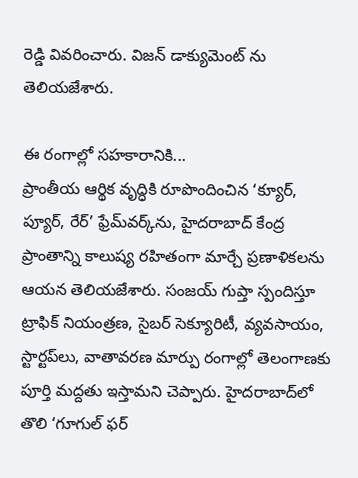రెడ్డి వివరించారు. విజన్ డాక్యుమెంట్ ను తెలియజేశారు.

ఈ రంగాల్లో సహకారానికి...
ప్రాంతీయ ఆర్థిక వృద్ధికి రూపొందించిన ‘క్యూర్‌, ప్యూర్‌, రేర్‌’ ఫ్రేమ్‌వర్క్‌ను, హైదరాబాద్‌ కేంద్ర ప్రాంతాన్ని కాలుష్య రహితంగా మార్చే ప్రణాళికలను ఆయన తెలియజేశారు. సంజయ్‌ గుప్తా స్పందిస్తూ ట్రాఫిక్‌ నియంత్రణ, సైబర్‌ సెక్యూరిటీ, వ్యవసాయం, స్టార్టప్‌లు, వాతావరణ మార్పు రంగాల్లో తెలంగాణకు పూర్తి మద్దతు ఇస్తామని చెప్పారు. హైదరాబాద్‌లో తొలి ‘గూగుల్ ఫర్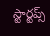స్టార్టప్స్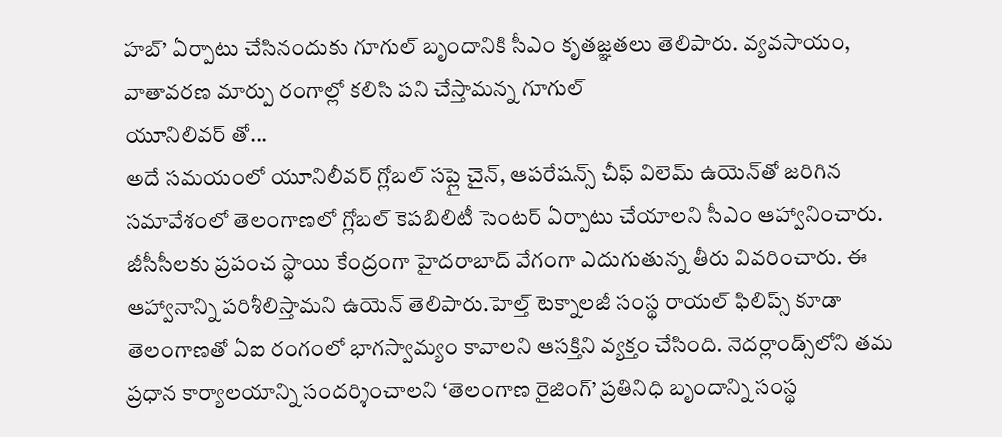హబ్’ ఏర్పాటు చేసినందుకు గూగుల్ బృందానికి సీఎం కృతజ్ఞతలు తెలిపారు. వ్యవసాయం, వాతావరణ మార్పు రంగాల్లో కలిసి పని చేస్తామన్న గూగుల్
యూనిలివర్ తో...
అదే సమయంలో యూనిలీవర్‌ గ్లోబల్‌ సప్లై చైన్‌, ఆపరేషన్స్‌ చీఫ్‌ విలెమ్‌ ఉయెన్‌తో జరిగిన సమావేశంలో తెలంగాణలో గ్లోబల్‌ కెపబిలిటీ సెంటర్‌ ఏర్పాటు చేయాలని సీఎం ఆహ్వానించారు. జీసీసీలకు ప్రపంచ స్థాయి కేంద్రంగా హైదరాబాద్‌ వేగంగా ఎదుగుతున్న తీరు వివరించారు. ఈ ఆహ్వానాన్ని పరిశీలిస్తామని ఉయెన్‌ తెలిపారు.హెల్త్‌ టెక్నాలజీ సంస్థ రాయల్‌ ఫిలిప్స్‌ కూడా తెలంగాణతో ఏఐ రంగంలో భాగస్వామ్యం కావాలని ఆసక్తిని వ్యక్తం చేసింది. నెదర్లాండ్స్‌లోని తమ ప్రధాన కార్యాలయాన్ని సందర్శించాలని ‘తెలంగాణ రైజింగ్’ ప్రతినిధి బృందాన్ని సంస్థ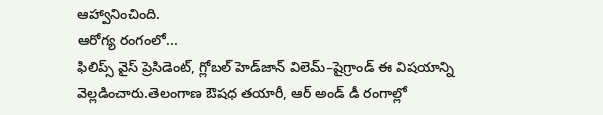ఆహ్వానించింది.
ఆరోగ్య రంగంలో...
ఫిలిప్స్‌ వైస్‌ ప్రెసిడెంట్‌, గ్లోబల్‌ హెడ్‌జాన్‌ విలెమ్‌–షైగ్రాండ్‌ ఈ విషయాన్ని వెల్లడించారు.తెలంగాణ ఔషధ తయారీ, ఆర్‌ అండ్‌ డీ రంగాల్లో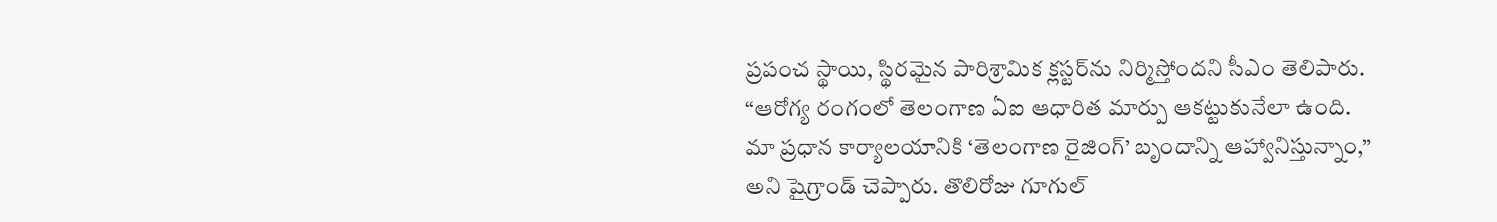ప్రపంచ స్థాయి, స్థిరమైన పారిశ్రామిక క్లస్టర్‌ను నిర్మిస్తోందని సీఎం తెలిపారు. “ఆరోగ్య రంగంలో తెలంగాణ ఏఐ ఆధారిత మార్పు ఆకట్టుకునేలా ఉంది. మా ప్రధాన కార్యాలయానికి ‘తెలంగాణ రైజింగ్’ బృందాన్ని ఆహ్వానిస్తున్నాం,” అని షైగ్రాండ్‌ చెప్పారు. తొలిరోజు గూగుల్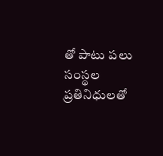తో పాటు పలు సంస్థల ప్రతినిధులతో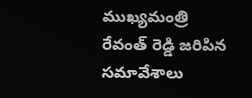ముఖ్యమంత్రి రేవంత్ రెడ్డి జరిపిన సమావేశాలు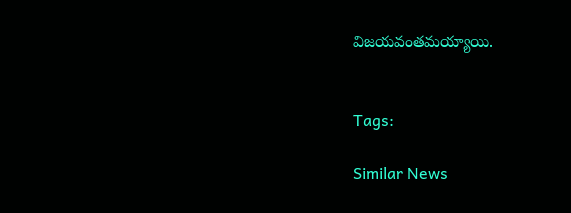విజయవంతమయ్యాయి.


Tags:

Similar News